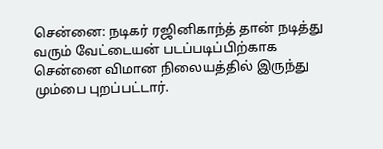சென்னை: நடிகர் ரஜினிகாந்த் தான் நடித்து வரும் வேட்டையன் படப்படிப்பிற்காக சென்னை விமான நிலையத்தில் இருந்து மும்பை புறப்பட்டார்.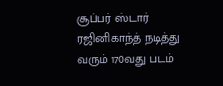சூப்பர் ஸ்டார் ரஜினிகாந்த் நடித்து வரும் 170வது படம்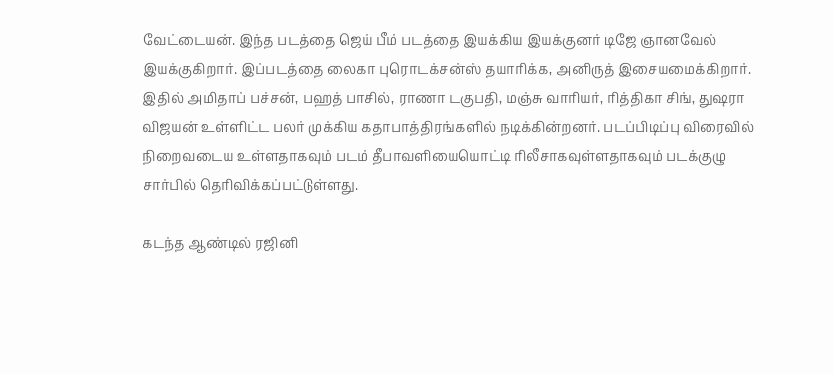வேட்டையன். இந்த படத்தை ஜெய் பீம் படத்தை இயக்கிய இயக்குனர் டிஜே ஞானவேல் இயக்குகிறார். இப்படத்தை லைகா புரொடக்சன்ஸ் தயாரிக்க, அனிருத் இசையமைக்கிறார். இதில் அமிதாப் பச்சன், பஹத் பாசில், ராணா டகுபதி, மஞ்சு வாரியர், ரித்திகா சிங், துஷரா விஜயன் உள்ளிட்ட பலர் முக்கிய கதாபாத்திரங்களில் நடிக்கின்றனர். படப்பிடிப்பு விரைவில் நிறைவடைய உள்ளதாகவும் படம் தீபாவளியையொட்டி ரிலீசாகவுள்ளதாகவும் படக்குழு சார்பில் தெரிவிக்கப்பட்டுள்ளது.

கடந்த ஆண்டில் ரஜினி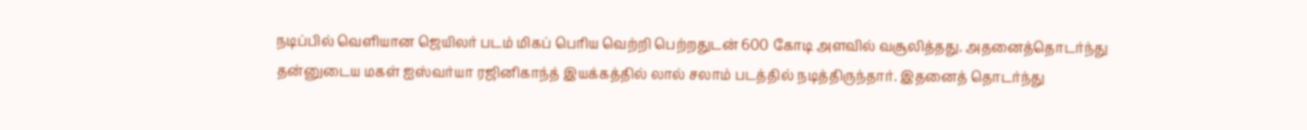நடிப்பில் வெளியான ஜெயிலர் படம் மிகப் பெரிய வெற்றி பெற்றதுடன் 600 கோடி அளவில் வசூலித்தது. அதனைத்தொடர்ந்து தன்னுடைய மகள் ஐஸ்வர்யா ரஜினிகாந்த் இயக்கத்தில் லால் சலாம் படத்தில் நடித்திருந்தார். இதனைத் தொடர்ந்து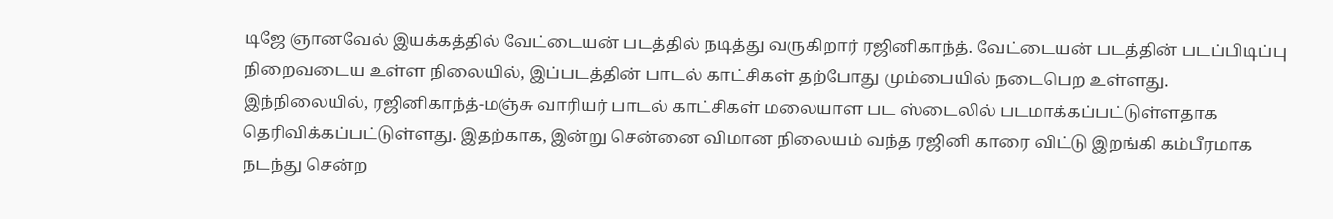டிஜே ஞானவேல் இயக்கத்தில் வேட்டையன் படத்தில் நடித்து வருகிறார் ரஜினிகாந்த். வேட்டையன் படத்தின் படப்பிடிப்பு நிறைவடைய உள்ள நிலையில், இப்படத்தின் பாடல் காட்சிகள் தற்போது மும்பையில் நடைபெற உள்ளது.
இந்நிலையில், ரஜினிகாந்த்-மஞ்சு வாரியர் பாடல் காட்சிகள் மலையாள பட ஸ்டைலில் படமாக்கப்பட்டுள்ளதாக தெரிவிக்கப்பட்டுள்ளது. இதற்காக, இன்று சென்னை விமான நிலையம் வந்த ரஜினி காரை விட்டு இறங்கி கம்பீரமாக நடந்து சென்ற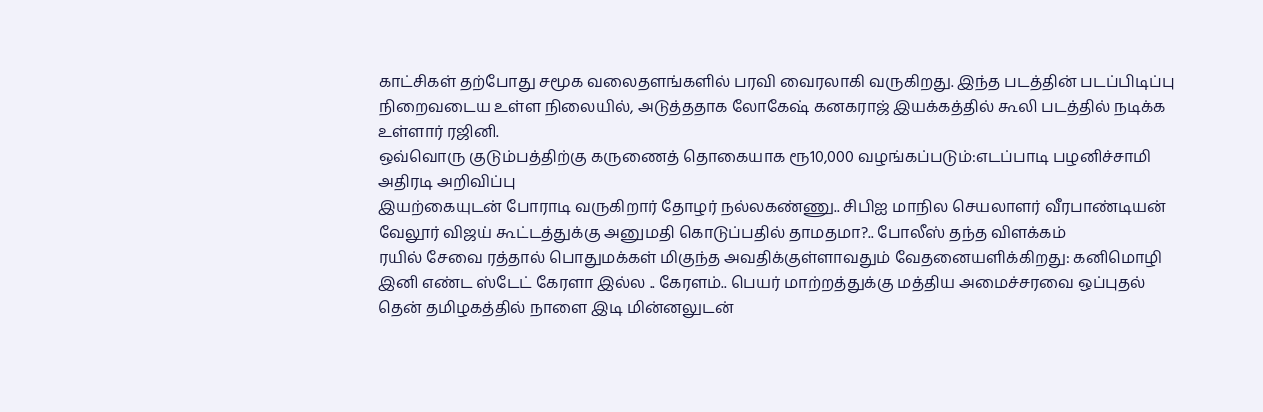காட்சிகள் தற்போது சமூக வலைதளங்களில் பரவி வைரலாகி வருகிறது. இந்த படத்தின் படப்பிடிப்பு நிறைவடைய உள்ள நிலையில், அடுத்ததாக லோகேஷ் கனகராஜ் இயக்கத்தில் கூலி படத்தில் நடிக்க உள்ளார் ரஜினி.
ஒவ்வொரு குடும்பத்திற்கு கருணைத் தொகையாக ரூ10,000 வழங்கப்படும்:எடப்பாடி பழனிச்சாமி அதிரடி அறிவிப்பு
இயற்கையுடன் போராடி வருகிறார் தோழர் நல்லகண்ணு.. சிபிஐ மாநில செயலாளர் வீரபாண்டியன்
வேலூர் விஜய் கூட்டத்துக்கு அனுமதி கொடுப்பதில் தாமதமா?.. போலீஸ் தந்த விளக்கம்
ரயில் சேவை ரத்தால் பொதுமக்கள் மிகுந்த அவதிக்குள்ளாவதும் வேதனையளிக்கிறது: கனிமொழி
இனி எண்ட ஸ்டேட் கேரளா இல்ல .. கேரளம்.. பெயர் மாற்றத்துக்கு மத்திய அமைச்சரவை ஒப்புதல்
தென் தமிழகத்தில் நாளை இடி மின்னலுடன்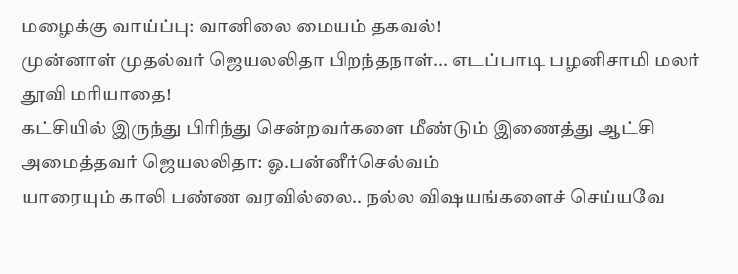மழைக்கு வாய்ப்பு: வானிலை மையம் தகவல்!
முன்னாள் முதல்வர் ஜெயலலிதா பிறந்தநாள்... எடப்பாடி பழனிசாமி மலர் தூவி மரியாதை!
கட்சியில் இருந்து பிரிந்து சென்றவர்களை மீண்டும் இணைத்து ஆட்சி அமைத்தவர் ஜெயலலிதா: ஓ.பன்னீர்செல்வம்
யாரையும் காலி பண்ண வரவில்லை.. நல்ல விஷயங்களைச் செய்யவே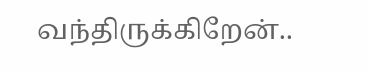வந்திருக்கிறேன்..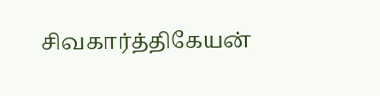சிவகார்த்திகேயன்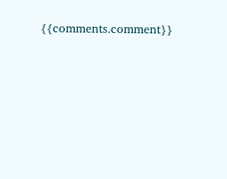{{comments.comment}}